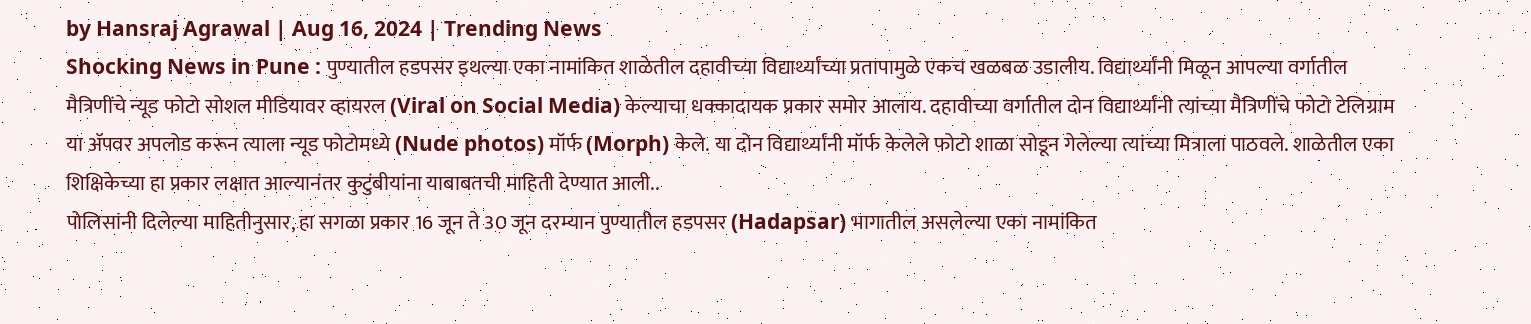by Hansraj Agrawal | Aug 16, 2024 | Trending News
Shocking News in Pune : पुण्यातील हडपसर इथल्या एका नामांकित शाळेतील दहावीच्या विद्यार्थ्यांच्या प्रतापामुळे एकच खळबळ उडालीय. विद्यार्थ्यांनी मिळून आपल्या वर्गातील मैत्रिणींचे न्यूड फोटो सोशल मीडियावर व्हायरल (Viral on Social Media) केल्याचा धक्कादायक प्रकार समोर आलाय. दहावीच्या वर्गातील दोन विद्यार्थ्यांनी त्यांच्या मैत्रिणींचे फोटो टेलिग्राम या ॲपवर अपलोड करून त्याला न्यूड फोटोमध्ये (Nude photos) मॉर्फ (Morph) केले. या दोन विद्यार्थ्यांनी मॉर्फ केलेले फोटो शाळा सोडून गेलेल्या त्यांच्या मित्राला पाठवले. शाळेतील एका शिक्षिकेच्या हा प्रकार लक्षात आल्यानंतर कुटुंबीयांना याबाबतची माहिती देण्यात आली..
पोलिसांनी दिलेल्या माहितीनुसार, हा सगळा प्रकार 16 जून ते 30 जून दरम्यान पुण्यातील हडपसर (Hadapsar) भागातील असलेल्या एका नामांकित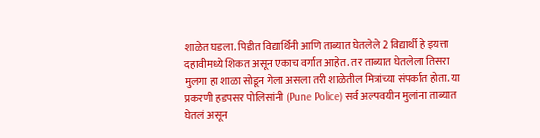शाळेत घडला. पिडीत विद्यार्थिनी आणि ताब्यात घेतलेले 2 विद्यार्थी हे इयत्ता दहावीमध्ये शिकत असून एकाच वर्गात आहेत. तर ताब्यात घेतलेला तिसरा मुलगा हा शाळा सोडून गेला असला तरी शाळेतील मित्रांच्या संपर्कात होता. या प्रकरणी हडपसर पोलिसांनी (Pune Police) सर्व अल्पवयीन मुलांना ताब्यात घेतलं असून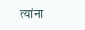त्यांना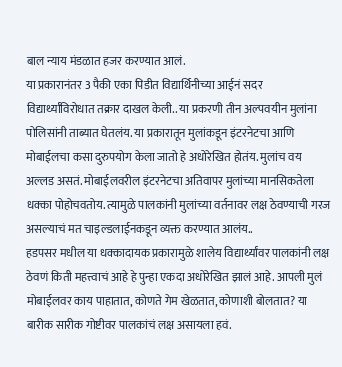बाल न्याय मंडळात हजर करण्यात आलं.
या प्रकारानंतर 3 पैकी एका पिडीत विद्यार्थिनीच्या आईनं सदर विद्यार्थ्यांविरोधात तक्रार दाखल केली.. या प्रकरणी तीन अल्पवयीन मुलांना पोलिसांनी ताब्यात घेतलंय. या प्रकारातून मुलांकडून इंटरनेटचा आणि मोबाईलचा कसा दुरुपयोग केला जातो हे अधोरेखित होतंय. मुलांच वय अल्लड असतं. मोबाईलवरील इंटरनेटचा अतिवापर मुलांच्या मानसिकतेला धक्का पोहोचवतोय. त्यामुळे पालकांनी मुलांच्या वर्तनावर लक्ष ठेवण्याची गरज असल्याचं मत चाइल्डलाईनकडून व्यक्त करण्यात आलंय..
हडपसर मधील या धक्कादायक प्रकारामुळे शालेय विद्यार्थ्यांवर पालकांनी लक्ष ठेवणं किती महत्त्वाचं आहे हे पुन्हा एकदा अधोरेखित झालं आहे. आपली मुलं मोबाईलवर काय पाहातात, कोणते गेम खेळतात, कोणाशी बोलतात? या बारीक सारीक गोष्टीवर पालकांचं लक्ष असायला हवं.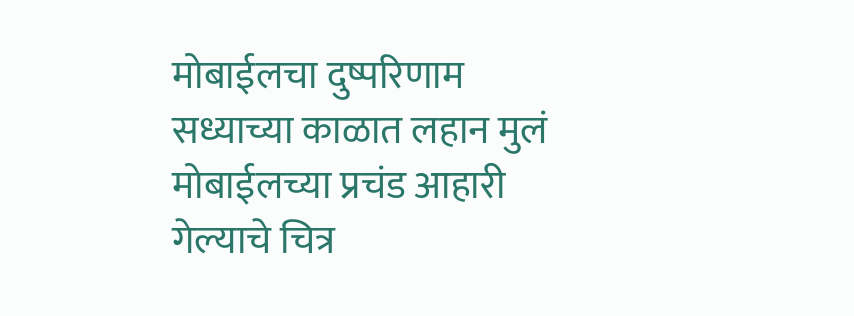मोबाईलचा दुष्परिणाम
सध्याच्या काळात लहान मुलं मोबाईलच्या प्रचंड आहारी गेल्याचे चित्र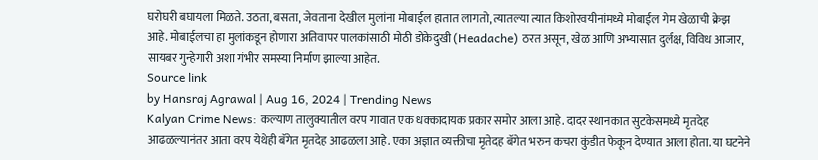घरोघरी बघायला मिळते. उठता, बसता, जेवताना देखील मुलांना मोबाईल हातात लागतो, त्यातल्या त्यात किशोरवयीनांमध्ये मोबाईल गेम खेळाची क्रेझ आहे. मोबाईलचा हा मुलांकडून होणारा अतिवापर पालकांसाठी मोठी डोकेदुखी (Headache) ठरत असून, खेळ आणि अभ्यासात दुर्लक्ष, विविध आजार, सायबर गुन्हेगारी अशा गंभीर समस्या निर्माण झाल्या आहेत.
Source link
by Hansraj Agrawal | Aug 16, 2024 | Trending News
Kalyan Crime News: कल्याण तालुक्यातील वरप गावात एक धक्कादायक प्रकार समोर आला आहे. दादर स्थानकात सुटकेसमध्ये मृतदेह आढळल्यानंतर आता वरप येथेही बॅगेत मृतदेह आढळला आहे. एका अज्ञात व्यक्तीचा मृतेदह बॅगेत भरुन कचरा कुंडीत फेकून देण्यात आला होता. या घटनेने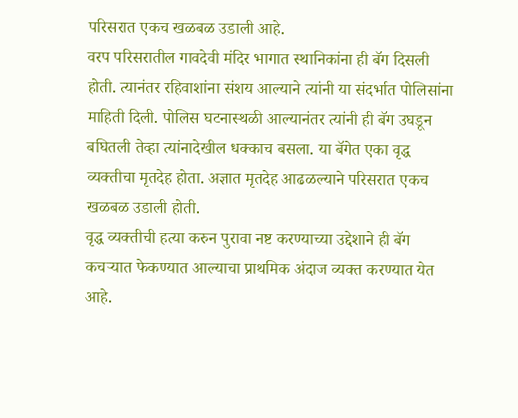परिसरात एकच खळबळ उडाली आहे.
वरप परिसरातील गावदेवी मंदिर भागात स्थानिकांना ही बॅग दिसली होती. त्यानंतर रहिवाशांना संशय आल्याने त्यांनी या संदर्भात पोलिसांना माहिती दिली. पोलिस घटनास्थळी आल्यानंतर त्यांनी ही बॅग उघडून बघितली तेव्हा त्यांनादेखील धक्काच बसला. या बॅगेत एका वृद्ध व्यक्तीचा मृतदेह होता. अज्ञात मृतदेह आढळल्याने परिसरात एकच खळबळ उडाली होती.
वृद्ध व्यक्तीची हत्या करुन पुरावा नष्ट करण्याच्या उद्देशाने ही बॅग कचऱ्यात फेकण्यात आल्याचा प्राथमिक अंदाज व्यक्त करण्यात येत आहे.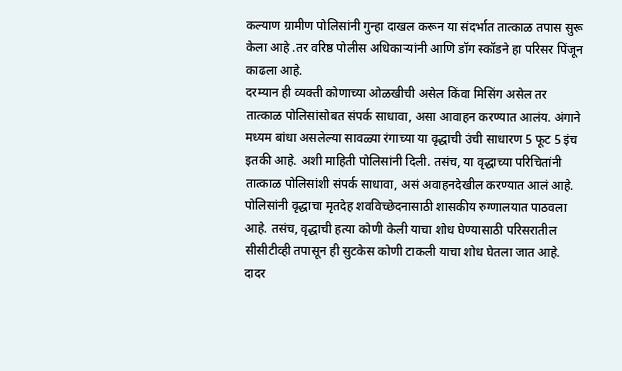कल्याण ग्रामीण पोलिसांनी गुन्हा दाखल करून या संदर्भात तात्काळ तपास सुरू केला आहे .तर वरिष्ठ पोलीस अधिकाऱ्यांनी आणि डॉग स्कॉडने हा परिसर पिंजून काढला आहे.
दरम्यान ही व्यक्ती कोणाच्या ओळखीची असेल किंवा मिसिंग असेल तर तात्काळ पोलिसांसोबत संपर्क साधावा, असा आवाहन करण्यात आलंय. अंगाने मध्यम बांधा असलेल्या सावळ्या रंगाच्या या वृद्धाची उंची साधारण 5 फूट 5 इंच इतकी आहे. अशी माहिती पोलिसांनी दिली. तसंच, या वृद्धाच्या परिचितांनी तात्काळ पोलिसांशी संपर्क साधावा, असं अवाहनदेखील करण्यात आलं आहे.
पोलिसांनी वृद्धाचा मृतदेह शवविच्छेदनासाठी शासकीय रुग्णालयात पाठवला आहे. तसंच, वृद्धाची हत्या कोणी केली याचा शोध घेण्यासाठी परिसरातील सीसीटीव्ही तपासून ही सुटकेस कोणी टाकली याचा शोध घेतला जात आहे.
दादर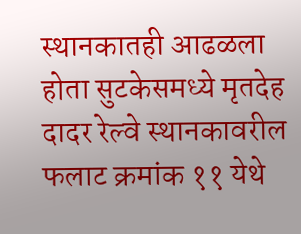स्थानकातही आढळला होता सुटकेसमध्ये मृतदेह
दादर रेल्वे स्थानकावरील फलाट क्रमांक ११ येथे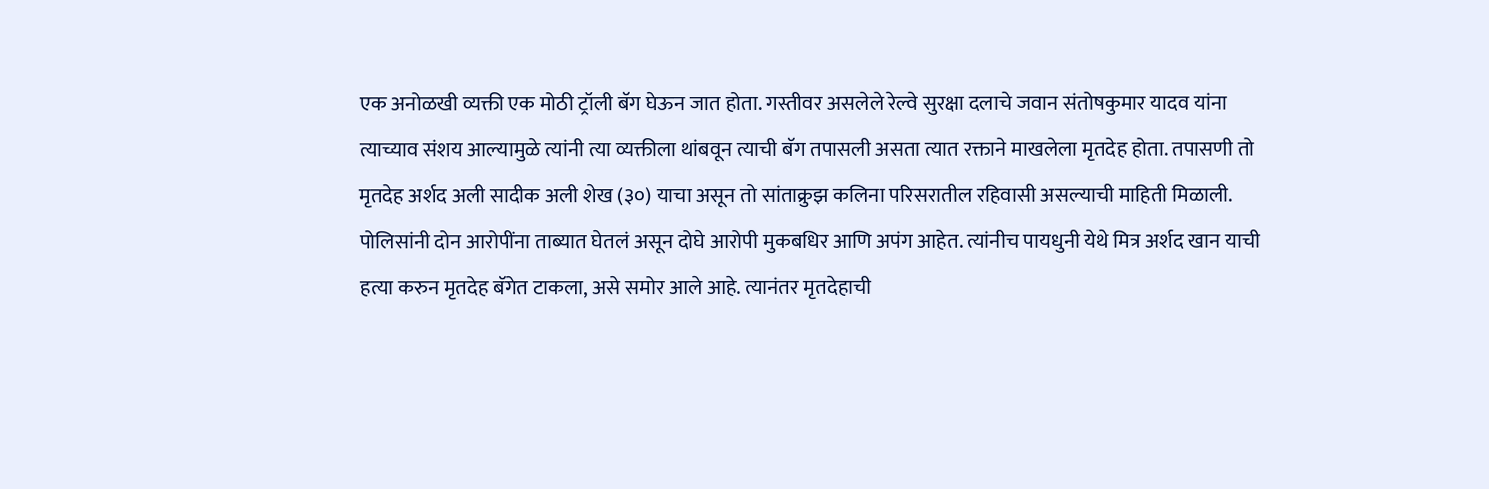एक अनोळखी व्यक्ती एक मोठी ट्रॉली बॅग घेऊन जात होता. गस्तीवर असलेले रेल्वे सुरक्षा दलाचे जवान संतोषकुमार यादव यांना त्याच्याव संशय आल्यामुळे त्यांनी त्या व्यक्तीला थांबवून त्याची बॅग तपासली असता त्यात रक्ताने माखलेला मृतदेह होता. तपासणी तो मृतदेह अर्शद अली सादीक अली शेख (३०) याचा असून तो सांताक्रुझ कलिना परिसरातील रहिवासी असल्याची माहिती मिळाली. पोलिसांनी दोन आरोपींना ताब्यात घेतलं असून दोघे आरोपी मुकबधिर आणि अपंग आहेत. त्यांनीच पायधुनी येथे मित्र अर्शद खान याची हत्या करुन मृतदेह बॅगेत टाकला, असे समोर आले आहे. त्यानंतर मृतदेहाची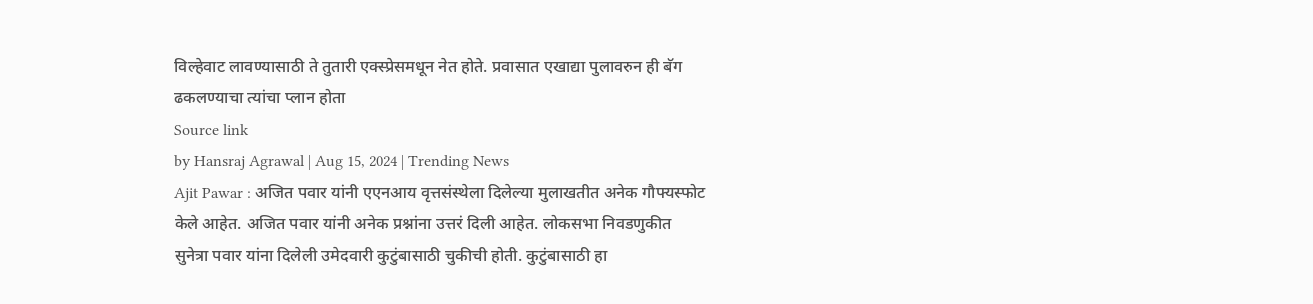विल्हेवाट लावण्यासाठी ते तुतारी एक्स्प्रेसमधून नेत होते. प्रवासात एखाद्या पुलावरुन ही बॅग ढकलण्याचा त्यांचा प्लान होता
Source link
by Hansraj Agrawal | Aug 15, 2024 | Trending News
Ajit Pawar : अजित पवार यांनी एएनआय वृत्तसंस्थेला दिलेल्या मुलाखतीत अनेक गौफ्यस्फोट केले आहेत. अजित पवार यांनी अनेक प्रश्नांना उत्तरं दिली आहेत. लोकसभा निवडणुकीत सुनेत्रा पवार यांना दिलेली उमेदवारी कुटुंबासाठी चुकीची होती. कुटुंबासाठी हा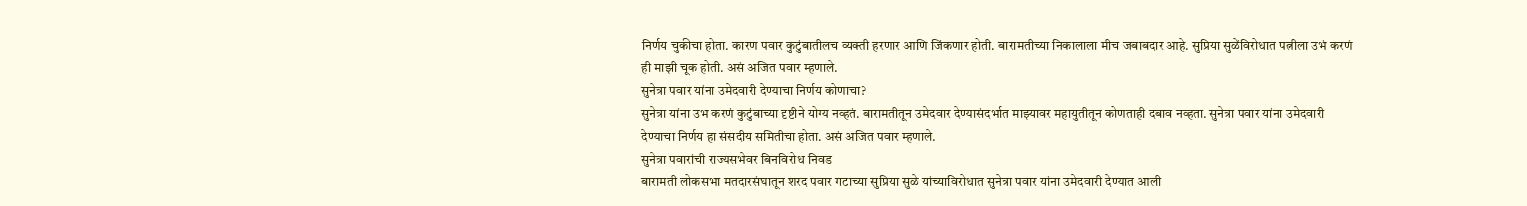निर्णय चुकीचा होता. कारण पवार कुटुंबातीलच व्यक्ती हरणार आणि जिंकणार होती. बारामतीच्या निकालाला मीच जबाबदार आहे. सुप्रिया सुळेंविरोधात पत्नीला उभं करणं ही माझी चूक होती. असं अजित पवार म्हणाले.
सुनेत्रा पवार यांना उमेदवारी देण्याचा निर्णय कोणाचा?
सुनेत्रा यांना उभ करणं कुटुंबाच्या दृष्टीने योग्य नव्हतं. बारामतीतून उमेदवार देण्यासंदर्भात माझ्यावर महायुतीतून कोणताही दबाव नव्हता. सुनेत्रा पवार यांना उमेदवारी देण्याचा निर्णय हा संसदीय समितीचा होता. असं अजित पवार म्हणाले.
सुनेत्रा पवारांची राज्यसभेवर बिनविरोध निवड
बारामती लोकसभा मतदारसंघातून शरद पवार गटाच्या सुप्रिया सुळे यांच्याविरोधात सुनेत्रा पवार यांना उमेदवारी देण्यात आली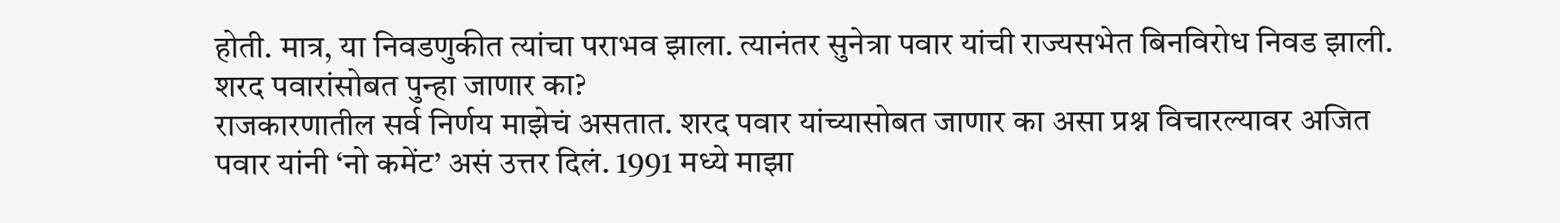होती. मात्र, या निवडणुकीत त्यांचा पराभव झाला. त्यानंतर सुनेत्रा पवार यांची राज्यसभेत बिनविरोध निवड झाली.
शरद पवारांसोबत पुन्हा जाणार का?
राजकारणातील सर्व निर्णय माझेचं असतात. शरद पवार यांच्यासोबत जाणार का असा प्रश्न विचारल्यावर अजित पवार यांनी ‘नो कमेंट’ असं उत्तर दिलं. 1991 मध्ये माझा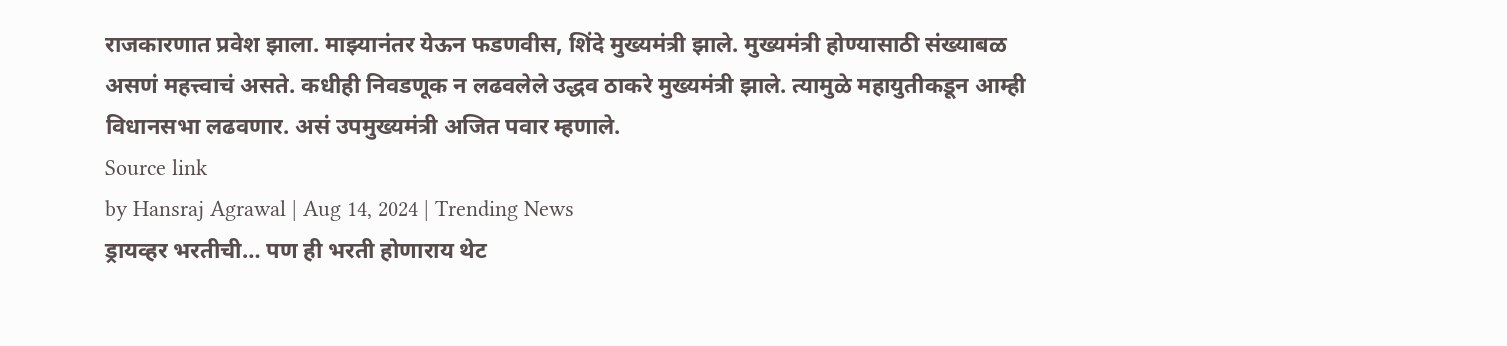राजकारणात प्रवेश झाला. माझ्यानंतर येऊन फडणवीस, शिंदे मुख्यमंत्री झाले. मुख्यमंत्री होण्यासाठी संख्याबळ असणं महत्त्वाचं असते. कधीही निवडणूक न लढवलेले उद्धव ठाकरे मुख्यमंत्री झाले. त्यामुळे महायुतीकडून आम्ही विधानसभा लढवणार. असं उपमुख्यमंत्री अजित पवार म्हणाले.
Source link
by Hansraj Agrawal | Aug 14, 2024 | Trending News
ड्रायव्हर भरतीची… पण ही भरती होणाराय थेट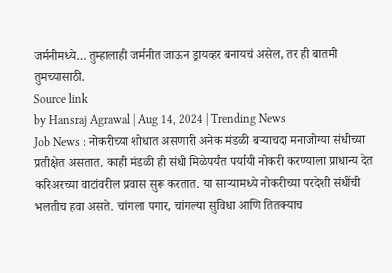जर्मनीमध्ये… तुम्हालाही जर्मनीत जाऊन ड्रायव्हर बनायचं असेल, तर ही बातमी तुमच्यासाठी.
Source link
by Hansraj Agrawal | Aug 14, 2024 | Trending News
Job News : नोकरीच्या शोधात असणारी अनेक मंडळी बऱ्याचदा मनाजोग्या संधीच्या प्रतीक्षेत असतात. काही मंडळी ही संधी मिळेपर्यंत पर्यायी नोकरी करण्याला प्राधान्य देत करिअरच्या वाटांवरील प्रवास सुरू करतात. या साऱ्यामध्ये नोकरीच्या परदेशी संधींची भलतीच हवा असते. चांगला पगार, चांगल्या सुविधा आणि तितक्याच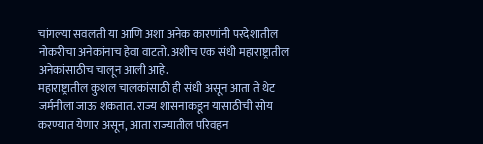चांगल्या सवलती या आणि अशा अनेक कारणांनी परदेशातील नोकरीचा अनेकांनाच हेवा वाटतो. अशीच एक संधी महाराष्ट्रातील अनेकांसाठीच चालून आली आहे.
महाराष्ट्रातील कुशल चालकांसाठी ही संधी असून आता ते थेट जर्मनीला जाऊ शकतात. राज्य शासनाकडून यासाठीची सोय करण्यात येणार असून, आता राज्यातील परिवहन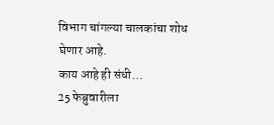विभाग चांगल्या चालकांचा शोध घेणार आहे.
काय आहे ही संधी…
25 फेब्रुवारीला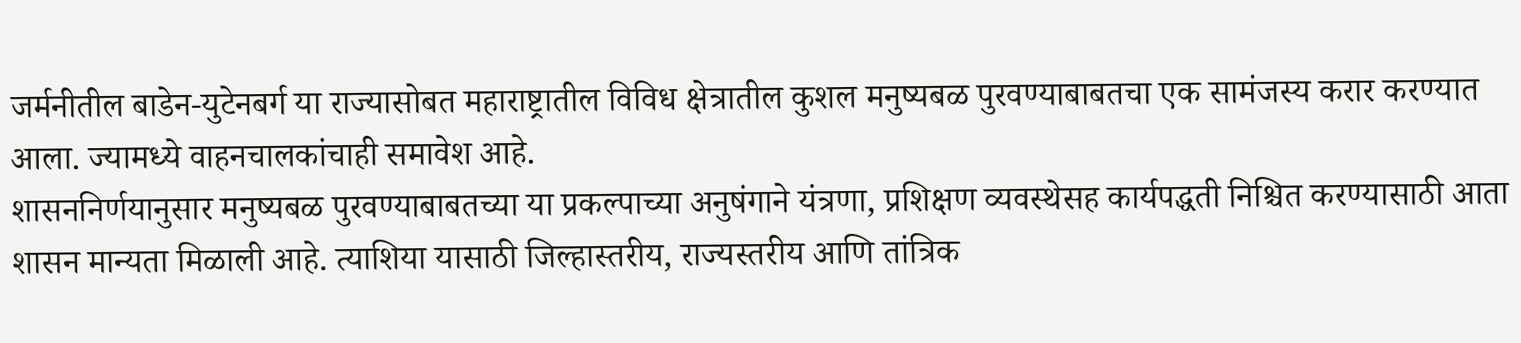जर्मनीतील बाडेन-युटेनबर्ग या राज्यासोबत महाराष्ट्रातील विविध क्षेत्रातील कुशल मनुष्यबळ पुरवण्याबाबतचा एक सामंजस्य करार करण्यात आला. ज्यामध्ये वाहनचालकांचाही समावेश आहे.
शासननिर्णयानुसार मनुष्यबळ पुरवण्याबाबतच्या या प्रकल्पाच्या अनुषंगाने यंत्रणा, प्रशिक्षण व्यवस्थेसह कार्यपद्धती निश्चित करण्यासाठी आता शासन मान्यता मिळाली आहे. त्याशिया यासाठी जिल्हास्तरीय, राज्यस्तरीय आणि तांत्रिक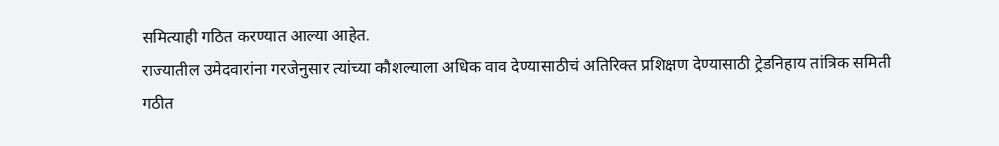समित्याही गठित करण्यात आल्या आहेत.
राज्यातील उमेदवारांना गरजेनुसार त्यांच्या कौशल्याला अधिक वाव देण्यासाठीचं अतिरिक्त प्रशिक्षण देण्यासाठी ट्रेडनिहाय तांत्रिक समिती गठीत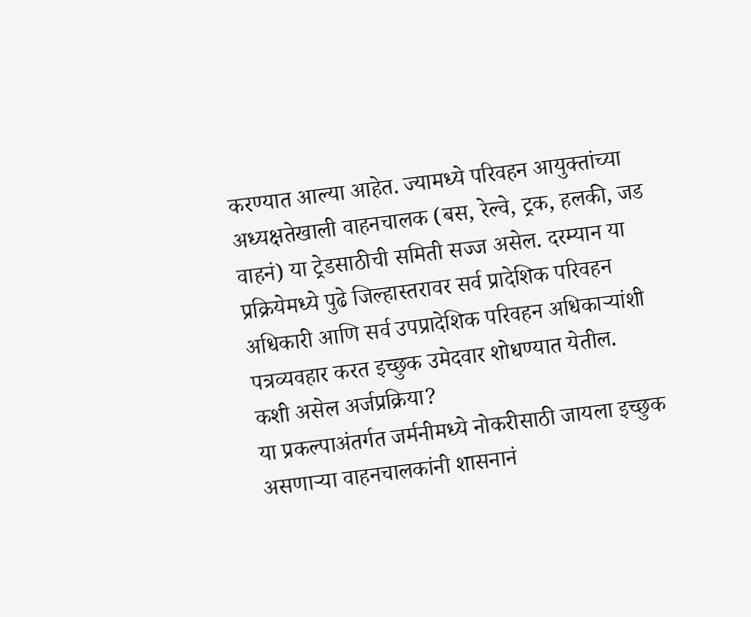करण्यात आल्या आहेत. ज्यामध्ये परिवहन आयुक्तांच्या अध्यक्षतेखाली वाहनचालक (बस, रेल्वे, ट्रक, हलकी, जड वाहनं) या ट्रेडसाठीची समिती सज्ज असेल. दरम्यान या प्रक्रियेमध्ये पुढे जिल्हास्तरावर सर्व प्रादेशिक परिवहन अधिकारी आणि सर्व उपप्रादेशिक परिवहन अधिकाऱ्यांशी पत्रव्यवहार करत इच्छुक उमेदवार शोधण्यात येतील.
कशी असेल अर्जप्रक्रिया?
या प्रकल्पाअंतर्गत जर्मनीमध्ये नोकरीसाठी जायला इच्छुक असणाऱ्या वाहनचालकांनी शासनानं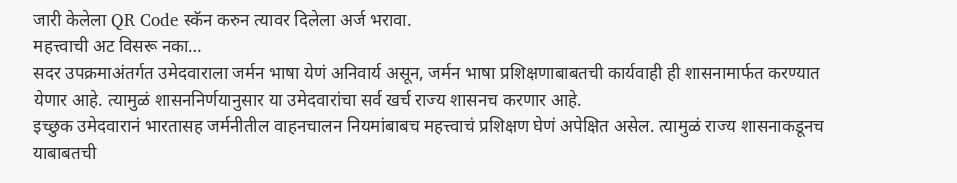जारी केलेला QR Code स्कॅन करुन त्यावर दिलेला अर्ज भरावा.
महत्त्वाची अट विसरू नका…
सदर उपक्रमाअंतर्गत उमेदवाराला जर्मन भाषा येणं अनिवार्य असून, जर्मन भाषा प्रशिक्षणाबाबतची कार्यवाही ही शासनामार्फत करण्यात येणार आहे. त्यामुळं शासननिर्णयानुसार या उमेदवारांचा सर्व खर्च राज्य शासनच करणार आहे.
इच्छुक उमेदवारानं भारतासह जर्मनीतील वाहनचालन नियमांबाबच महत्त्वाचं प्रशिक्षण घेणं अपेक्षित असेल. त्यामुळं राज्य शासनाकडूनच याबाबतची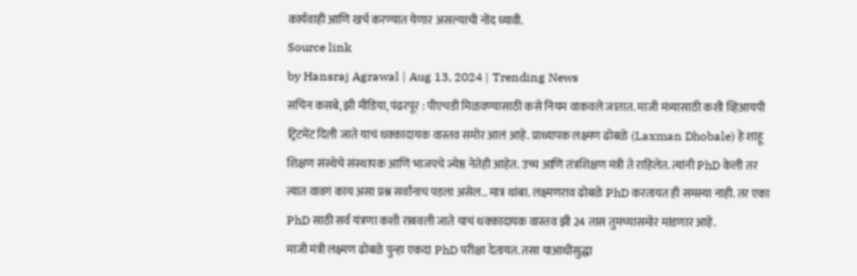कार्यवाही आणि खर्च करण्यात येणार असल्याची नोंद घ्यावी.
Source link
by Hansraj Agrawal | Aug 13, 2024 | Trending News
सचिन कसबे, झी मीडिया, पंढरपूर : पीएचडी मिळवण्यासाठी कसे नियम वाकवले जातात. माजी मंत्र्यासाठी कशी व्हिआयपी ट्रिटमेंट दिली जाते याचं धक्कादायक वास्तव समोर आलं आहे. प्राध्यापक लक्ष्मण ढोबळे (Laxman Dhobale) हे शाहू शिक्षण संस्थेचे संस्थापक आणि भाजपचे ज्येष्ठ नेतेही आहेत. उच्च आणि तंत्रशिक्षण मंत्री ते राहिलेत. त्यांनी PhD केली तर त्यात वावगं काय असा प्रश्न सर्वांनाच पडला असेल.. मात्र थांबा. लक्ष्मणराव ढोबळे PhD करतायत ही समस्या नाही. तर एका PhD साठी सर्व यंत्रणा कशी राबवली जाते याचं धक्कादायक वास्तव झी 24 तास तुमच्यासमोर मांडणार आहे.
माजी मंत्री लक्ष्मण ढोबळे पुन्हा एकदा PhD परीक्षा देतायत. तसा याआधीसुद्धा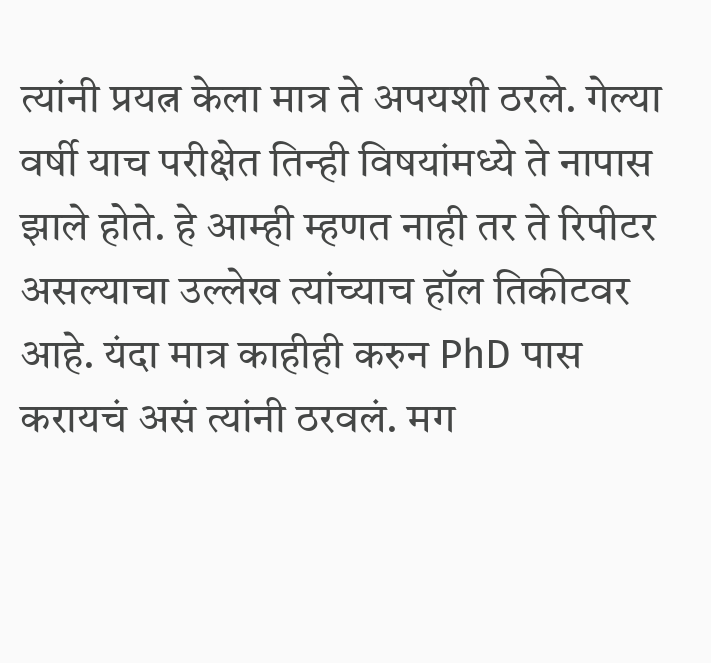त्यांनी प्रयत्न केला मात्र ते अपयशी ठरले. गेल्या वर्षी याच परीक्षेत तिन्ही विषयांमध्ये ते नापास झाले होते. हे आम्ही म्हणत नाही तर ते रिपीटर असल्याचा उल्लेख त्यांच्याच हॉल तिकीटवर आहे. यंदा मात्र काहीही करुन PhD पास करायचं असं त्यांनी ठरवलं. मग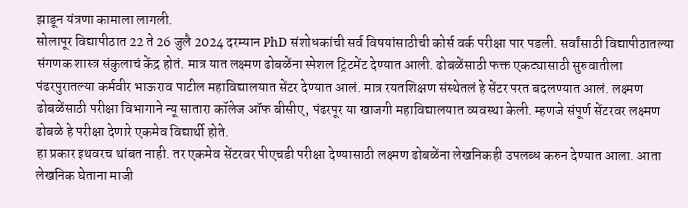झाडून यंत्रणा कामाला लागली.
सोलापूर विद्यापीठात 22 ते 26 जुलै 2024 दरम्यान PhD संशोधकांची सर्व विषयांसाठीची कोर्स वर्क परीक्षा पार पडली. सर्वांसाठी विद्यापीठातल्या संगणक शास्त्र संकुलाचं केंद्र होतं. मात्र यात लक्ष्मण ढोबळेंना स्पेशल ट्रिटमेंट देण्यात आली. ढोबळेंसाठी फक्त एकट्यासाठी सुरुवातीला पंढरपुरातल्या कर्मवीर भाऊराव पाटील महाविद्यालयात सेंटर देण्यात आलं. मात्र रयतशिक्षण संस्थेतलं हे सेंटर परत बदलण्यात आलं. लक्ष्मण ढोबळेंसाठी परीक्षा विभागाने न्यू सातारा कॉलेज ऑफ बीसीए, पंढरपूर या खाजगी महाविद्यालयात व्यवस्था केली. म्हणजे संपूर्ण सेंटरवर लक्ष्मण ढोबळे हे परीक्षा देणारे एकमेव विद्यार्थी होते.
हा प्रकार इथवरच थांबत नाही. तर एकमेव सेंटरवर पीएचडी परीक्षा देण्यासाठी लक्ष्मण ढोबळेंना लेखनिकही उपलब्ध करुन देण्यात आला. आता लेखनिक घेताना माजी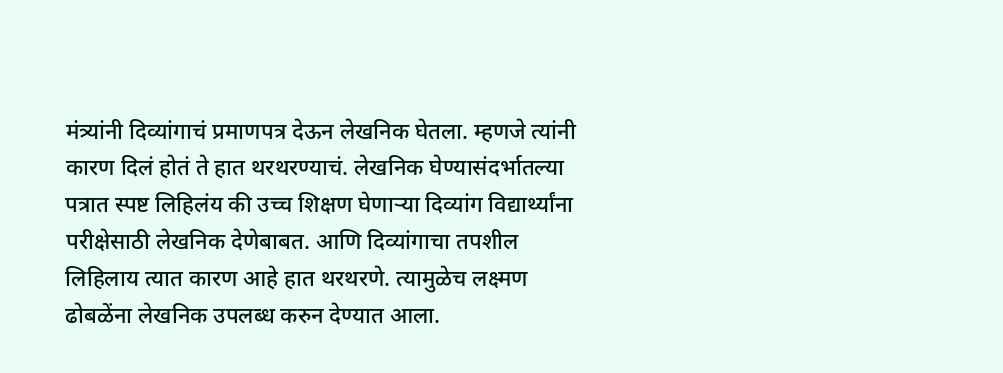मंत्र्यांनी दिव्यांगाचं प्रमाणपत्र देऊन लेखनिक घेतला. म्हणजे त्यांनी कारण दिलं होतं ते हात थरथरण्याचं. लेखनिक घेण्यासंदर्भातल्या पत्रात स्पष्ट लिहिलंय की उच्च शिक्षण घेणाऱ्या दिव्यांग विद्यार्थ्यांना परीक्षेसाठी लेखनिक देणेबाबत. आणि दिव्यांगाचा तपशील लिहिलाय त्यात कारण आहे हात थरथरणे. त्यामुळेच लक्ष्मण ढोबळेंना लेखनिक उपलब्ध करुन देण्यात आला.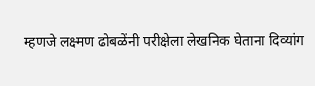म्हणजे लक्ष्मण ढोबळेंनी परीक्षेला लेखनिक घेताना दिव्यांग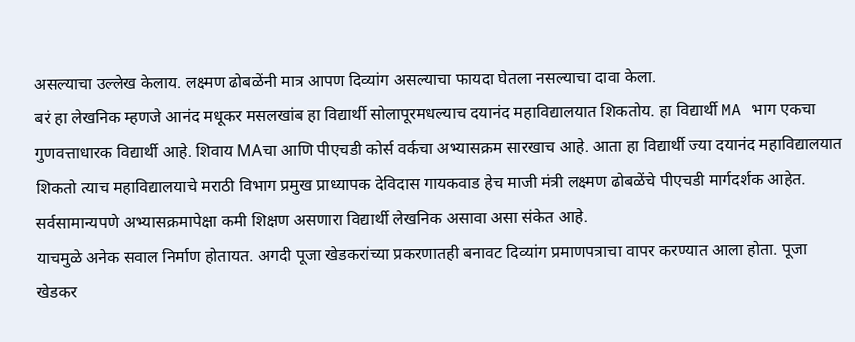असल्याचा उल्लेख केलाय. लक्ष्मण ढोबळेंनी मात्र आपण दिव्यांग असल्याचा फायदा घेतला नसल्याचा दावा केला.
बरं हा लेखनिक म्हणजे आनंद मधूकर मसलखांब हा विद्यार्थी सोलापूरमधल्याच दयानंद महाविद्यालयात शिकतोय. हा विद्यार्थी MA भाग एकचा गुणवत्ताधारक विद्यार्थी आहे. शिवाय MAचा आणि पीएचडी कोर्स वर्कचा अभ्यासक्रम सारखाच आहे. आता हा विद्यार्थी ज्या दयानंद महाविद्यालयात शिकतो त्याच महाविद्यालयाचे मराठी विभाग प्रमुख प्राध्यापक देविदास गायकवाड हेच माजी मंत्री लक्ष्मण ढोबळेंचे पीएचडी मार्गदर्शक आहेत. सर्वसामान्यपणे अभ्यासक्रमापेक्षा कमी शिक्षण असणारा विद्यार्थी लेखनिक असावा असा संकेत आहे.
याचमुळे अनेक सवाल निर्माण होतायत. अगदी पूजा खेडकरांच्या प्रकरणातही बनावट दिव्यांग प्रमाणपत्राचा वापर करण्यात आला होता. पूजा खेडकर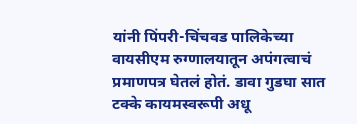यांनी पिंपरी-चिंचवड पालिकेच्या वायसीएम रुग्णालयातून अपंगत्वाचं प्रमाणपत्र घेतलं होतं. डावा गुडघा सात टक्के कायमस्वरूपी अधू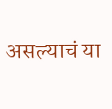असल्याचं या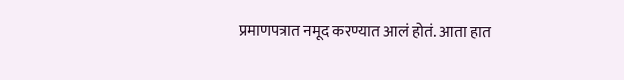प्रमाणपत्रात नमूद करण्यात आलं होतं. आता हात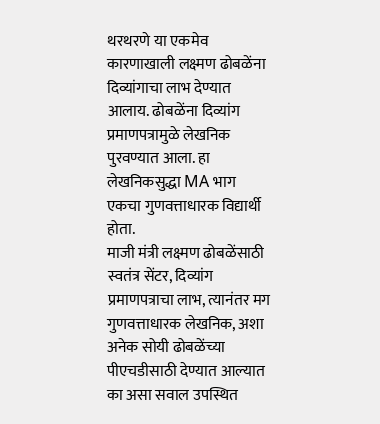थरथरणे या एकमेव कारणाखाली लक्ष्मण ढोबळेंना दिव्यांगाचा लाभ देण्यात आलाय. ढोबळेंना दिव्यांग प्रमाणपत्रामुळे लेखनिक पुरवण्यात आला. हा लेखनिकसुद्धा MA भाग एकचा गुणवत्ताधारक विद्यार्थी होता.
माजी मंत्री लक्ष्मण ढोबळेंसाठी स्वतंत्र सेंटर, दिव्यांग प्रमाणपत्राचा लाभ, त्यानंतर मग गुणवत्ताधारक लेखनिक, अशा अनेक सोयी ढोबळेंच्या पीएचडीसाठी देण्यात आल्यात का असा सवाल उपस्थित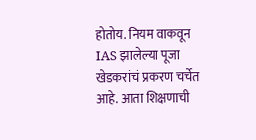होतोय. नियम वाकवून IAS झालेल्या पूजा खेडकरांचं प्रकरण चर्चेत आहे. आता शिक्षणाची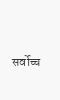सर्वोच्च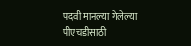पदवी मानल्या गेलेल्या पीएचडीसाठी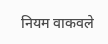नियम वाकवले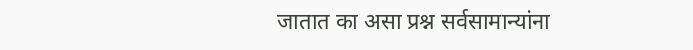जातात का असा प्रश्न सर्वसामान्यांना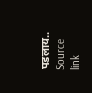पडलाय..
Source link